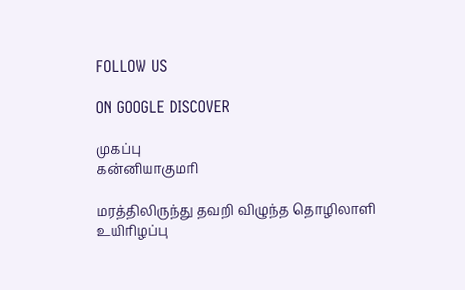FOLLOW US

ON GOOGLE DISCOVER

முகப்பு
கன்னியாகுமரி

மரத்திலிருந்து தவறி விழுந்த தொழிலாளி உயிரிழப்பு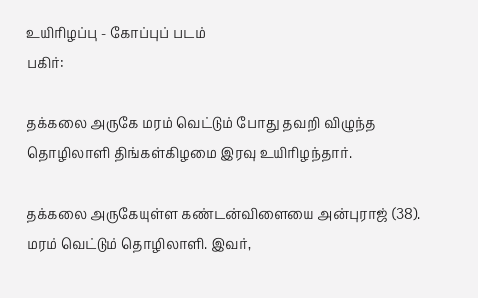உயிரிழப்பு - கோப்புப் படம்
பகிர்:

தக்கலை அருகே மரம் வெட்டும் போது தவறி விழுந்த தொழிலாளி திங்கள்கிழமை இரவு உயிரிழந்தார்.

தக்கலை அருகேயுள்ள கண்டன்விளையை அன்புராஜ் (38). மரம் வெட்டும் தொழிலாளி. இவர்,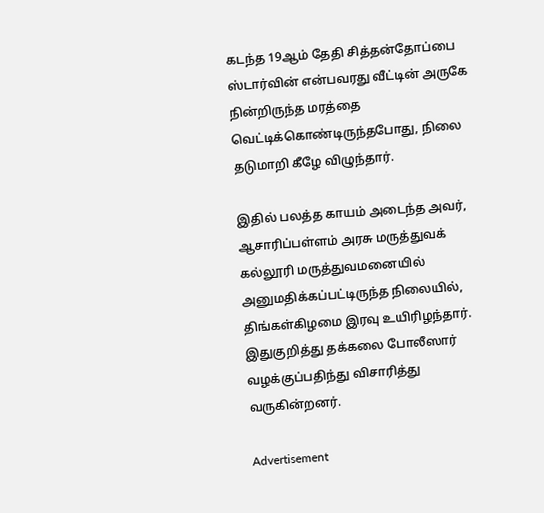கடந்த 19ஆம் தேதி சித்தன்தோப்பை ஸ்டார்வின் என்பவரது வீட்டின் அருகே நின்றிருந்த மரத்தை வெட்டிக்கொண்டிருந்தபோது, நிலை தடுமாறி கீழே விழுந்தார்.

இதில் பலத்த காயம் அடைந்த அவர், ஆசாரிப்பள்ளம் அரசு மருத்துவக் கல்லூரி மருத்துவமனையில் அனுமதிக்கப்பட்டிருந்த நிலையில், திங்கள்கிழமை இரவு உயிரிழந்தார். இதுகுறித்து தக்கலை போலீஸார் வழக்குப்பதிந்து விசாரித்து வருகின்றனர்.

Advertisement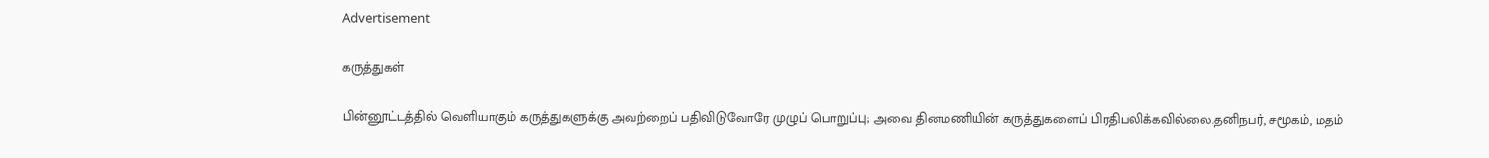Advertisement

கருத்துகள்

பின்னூட்டத்தில் வெளியாகும் கருத்துகளுக்கு அவற்றைப் பதிவிடுவோரே முழுப் பொறுப்பு; அவை தினமணியின் கருத்துகளைப் பிரதிபலிக்கவில்லை.தனிநபர், சமூகம், மதம்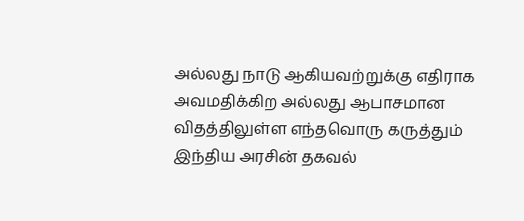அல்லது நாடு ஆகியவற்றுக்கு எதிராக அவமதிக்கிற அல்லது ஆபாசமான விதத்திலுள்ள எந்தவொரு கருத்தும் இந்திய அரசின் தகவல்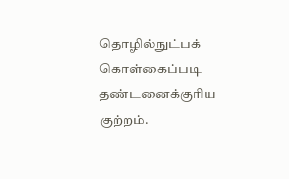தொழில்நுட்பக் கொள்கைப்படி தண்டனைக்குரிய குற்றம்.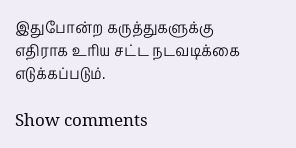இதுபோன்ற கருத்துகளுக்கு எதிராக உரிய சட்ட நடவடிக்கை எடுக்கப்படும்.

Show comments